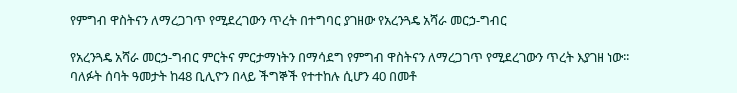የምግብ ዋስትናን ለማረጋገጥ የሚደረገውን ጥረት በተግባር ያገዘው የአረንጓዴ አሻራ መርኃ-ግብር

የአረንጓዴ አሻራ መርኃ-ግብር ምርትና ምርታማነትን በማሳደግ የምግብ ዋስትናን ለማረጋገጥ የሚደረገውን ጥረት እያገዘ ነው፡፡ ባለፉት ሰባት ዓመታት ከ48 ቢሊዮን በላይ ችግኞች የተተከሉ ሲሆን 40 በመቶ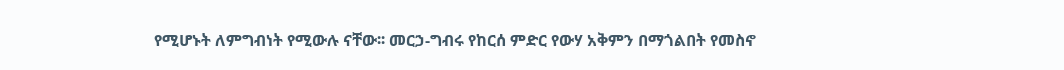የሚሆኑት ለምግብነት የሚውሉ ናቸው፡፡ መርኃ-ግብሩ የከርሰ ምድር የውሃ አቅምን በማጎልበት የመስኖ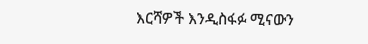እርሻዎች እንዲስፋፉ ሚናውን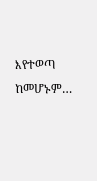እየተወጣ ከመሆኑም…